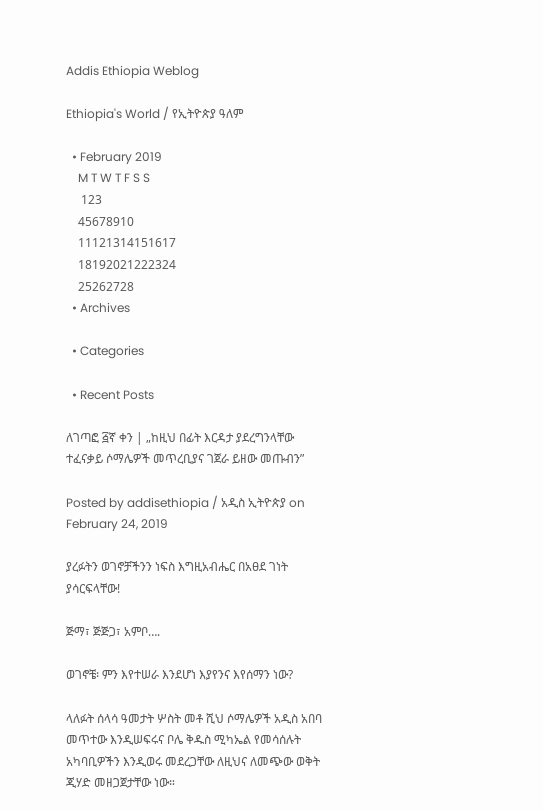Addis Ethiopia Weblog

Ethiopia's World / የኢትዮጵያ ዓለም

  • February 2019
    M T W T F S S
     123
    45678910
    11121314151617
    18192021222324
    25262728
  • Archives

  • Categories

  • Recent Posts

ለገጣፎ ፭ኛ ቀን | „ከዚህ በፊት እርዳታ ያደረግንላቸው ተፈናቃይ ሶማሌዎች መጥረቢያና ገጀራ ይዘው መጡብን”

Posted by addisethiopia / አዲስ ኢትዮጵያ on February 24, 2019

ያረፉትን ወገኖቻችንን ነፍስ እግዚአብሔር በአፀደ ገነት ያሳርፍላቸው!

ጅማ፣ ጅጅጋ፣ አምቦ….

ወገኖቼ፡ ምን እየተሠራ እንደሆነ እያየንና እየሰማን ነው?

ላለፉት ሰላሳ ዓመታት ሦስት መቶ ሺህ ሶማሌዎች አዲስ አበባ መጥተው እንዲሠፍሩና ቦሌ ቅዱስ ሚካኤል የመሳሰሉት አካባቢዎችን እንዲወሩ መደረጋቸው ለዚህና ለመጭው ወቅት ጂሃድ መዘጋጀታቸው ነው።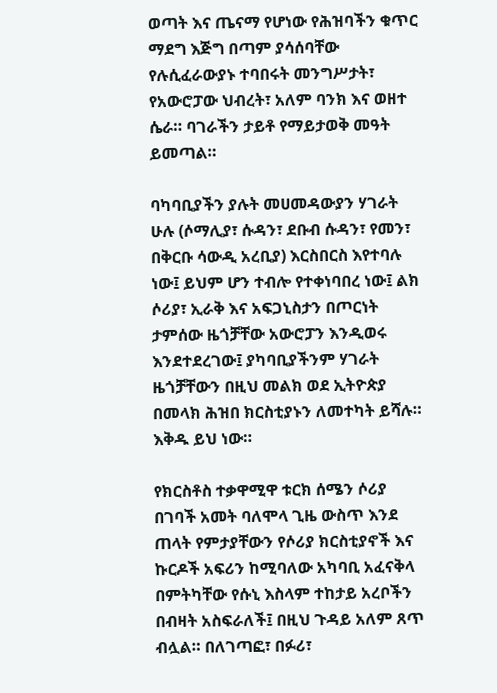ወጣት እና ጤናማ የሆነው የሕዝባችን ቁጥር ማደግ እጅግ በጣም ያሳሰባቸው የሉሲፈራውያኑ ተባበሩት መንግሥታት፣ የአውሮፓው ህብረት፣ አለም ባንክ እና ወዘተ ሴራ። ባገራችን ታይቶ የማይታወቅ መዓት ይመጣል።

ባካባቢያችን ያሉት መሀመዳውያን ሃገራት ሁሉ (ሶማሊያ፣ ሱዳን፣ ደቡብ ሱዳን፣ የመን፣ በቅርቡ ሳውዲ አረቢያ) እርስበርስ እየተባሉ ነው፤ ይህም ሆን ተብሎ የተቀነባበረ ነው፤ ልክ ሶሪያ፣ ኢራቅ እና አፍጋኒስታን በጦርነት ታምሰው ዜጎቻቸው አውሮፓን እንዲወሩ እንደተደረገው፤ ያካባቢያችንም ሃገራት ዜጎቻቸውን በዚህ መልክ ወደ ኢትዮጵያ በመላክ ሕዝበ ክርስቲያኑን ለመተካት ይሻሉ። እቅዱ ይህ ነው።

የክርስቶስ ተቃዋሚዋ ቱርክ ሰሜን ሶሪያ በገባች አመት ባለሞላ ጊዜ ውስጥ እንደ ጠላት የምታያቸውን የሶሪያ ክርስቲያኖች እና ኩርዶች አፍሪን ከሚባለው አካባቢ አፈናቅላ በምትካቸው የሱኒ እስላም ተከታይ አረቦችን በብዛት አስፍራለች፤ በዚህ ጉዳይ አለም ጸጥ ብሏል። በለገጣፎ፣ በፉሪ፣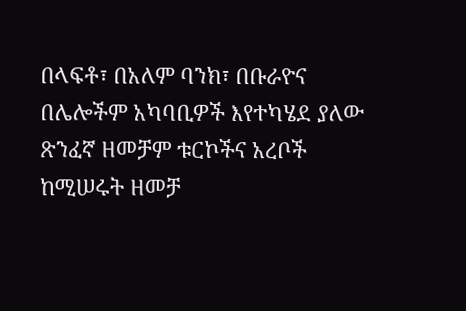በላፍቶ፣ በአለም ባንክ፣ በቡራዮና በሌሎችም አካባቢዎች እየተካሄደ ያለው ጽንፈኛ ዘመቻም ቱርኮችና አረቦች ከሚሠሩት ዘመቻ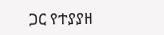ጋር የተያያዘ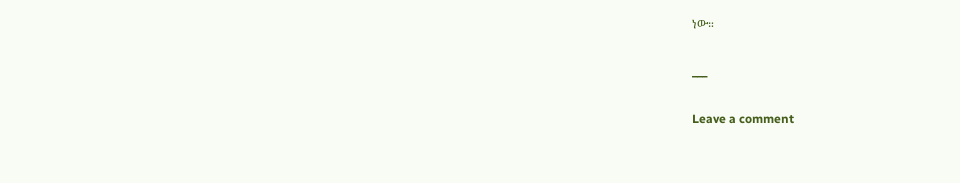ነው።

___

Leave a comment